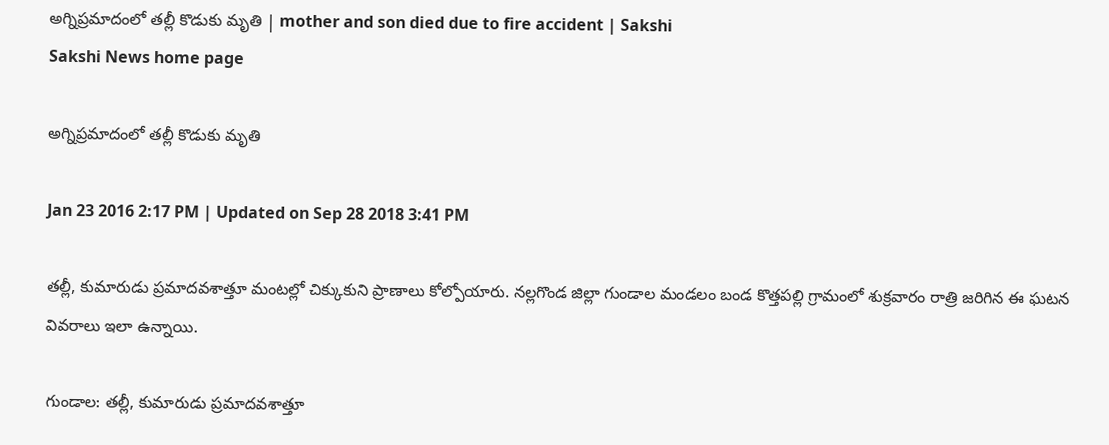అగ్నిప్రమాదంలో తల్లీ కొడుకు మృతి | mother and son died due to fire accident | Sakshi
Sakshi News home page

అగ్నిప్రమాదంలో తల్లీ కొడుకు మృతి

Jan 23 2016 2:17 PM | Updated on Sep 28 2018 3:41 PM

తల్లీ, కుమారుడు ప్రమాదవశాత్తూ మంటల్లో చిక్కుకుని ప్రాణాలు కోల్పోయారు. నల్లగొండ జిల్లా గుండాల మండలం బండ కొత్తపల్లి గ్రామంలో శుక్రవారం రాత్రి జరిగిన ఈ ఘటన వివరాలు ఇలా ఉన్నాయి.

గుండాల: తల్లీ, కుమారుడు ప్రమాదవశాత్తూ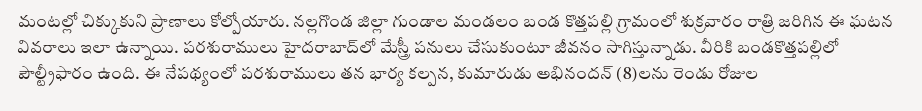మంటల్లో చిక్కుకుని ప్రాణాలు కోల్పోయారు. నల్లగొండ జిల్లా గుండాల మండలం బండ కొత్తపల్లి గ్రామంలో శుక్రవారం రాత్రి జరిగిన ఈ ఘటన వివరాలు ఇలా ఉన్నాయి. పరశురాములు హైదరాబాద్‌లో మేస్త్రీ పనులు చేసుకుంటూ జీవనం సాగిస్తున్నాడు. వీరికి బండకొత్తపల్లిలో పౌల్ట్రీఫారం ఉంది. ఈ నేపథ్యంలో పరశురాములు తన భార్య కల్పన, కుమారుడు అభినందన్ (8)లను రెండు రోజుల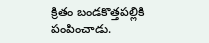క్రితం బండకొత్తపల్లికి పంపించాడు.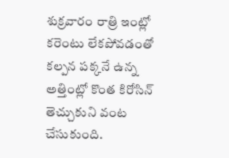శుక్రవారం రాత్రి ఇంట్లో కరెంటు లేకపోవడంతో కల్పన పక్కనే ఉన్న అత్తింట్లో కొంత కిరోసిన్ తెచ్చుకుని వంట చేసుకుంది.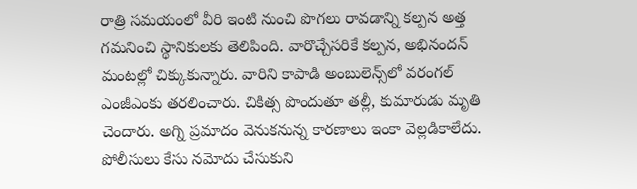రాత్రి సమయంలో వీరి ఇంటి నుంచి పొగలు రావడాన్ని కల్పన అత్త గమనించి స్థానికులకు తెలిపింది. వారొచ్చేసరికే కల్పన, అభినందన్ మంటల్లో చిక్కుకున్నారు. వారిని కాపాడి అంబులెన్స్‌లో వరంగల్ ఎంజీఎంకు తరలించారు. చికిత్స పొందుతూ తల్లీ, కుమారుడు మృతి చెందారు. అగ్ని ప్రమాదం వెనుకనున్న కారణాలు ఇంకా వెల్లడికాలేదు. పోలీసులు కేసు నమోదు చేసుకుని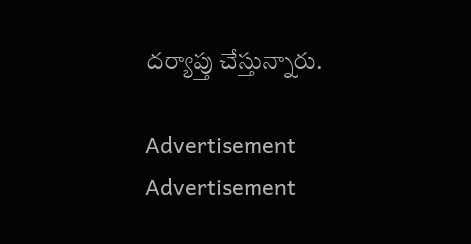దర్యాప్తు చేస్తున్నారు.

Advertisement
Advertisement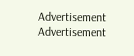Advertisement
Advertisement